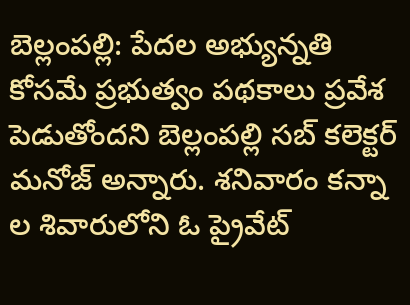బెల్లంపల్లి: పేదల అభ్యున్నతి కోసమే ప్రభుత్వం పథకాలు ప్రవేశ పెడుతోందని బెల్లంపల్లి సబ్ కలెక్టర్ మనోజ్ అన్నారు. శనివారం కన్నా ల శివారులోని ఓ ప్రైవేట్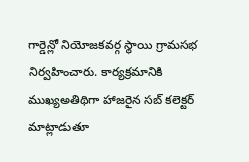గార్డెన్లో నియోజకవర్గ స్థాయి గ్రామసభ నిర్వహించారు. కార్యక్రమానికి ముఖ్యఅతిథిగా హాజరైన సబ్ కలెక్టర్ మాట్లాడుతూ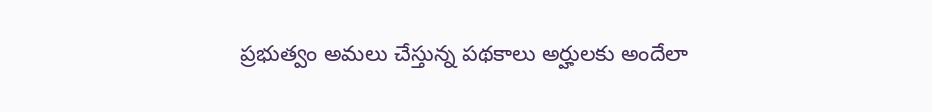ప్రభుత్వం అమలు చేస్తున్న పథకాలు అర్హులకు అందేలా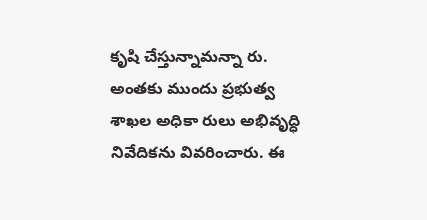కృషి చేస్తున్నామన్నా రు. అంతకు ముందు ప్రభుత్వ శాఖల అధికా రులు అభివృద్ధి నివేదికను వివరించారు. ఈ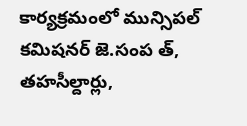కార్యక్రమంలో మున్సిపల్ కమిషనర్ జె.సంప త్, తహసీల్దార్లు,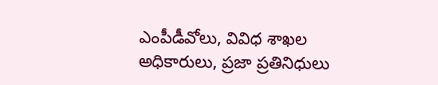ఎంపీడీవోలు, వివిధ శాఖల అధికారులు, ప్రజా ప్రతినిధులు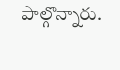పాల్గొన్నారు.